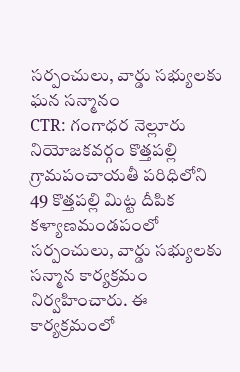సర్పంచులు, వార్డు సభ్యులకు ఘన సన్మానం
CTR: గంగాధర నెల్లూరు నియోజకవర్గం కొత్తపల్లి గ్రామపంచాయతీ పరిధిలోని 49 కొత్తపల్లి మిట్ట దీపిక కళ్యాణమండపంలో సర్పంచులు, వార్డు సభ్యులకు సన్మాన కార్యక్రమం నిర్వహించారు. ఈ కార్యక్రమంలో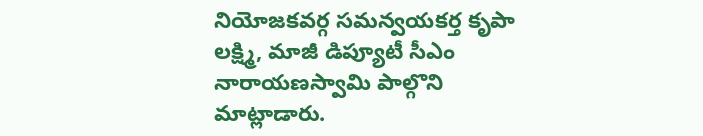నియోజకవర్గ సమన్వయకర్త కృపా లక్ష్మి, మాజీ డిప్యూటీ సీఎం నారాయణస్వామి పాల్గొని మాట్లాడారు.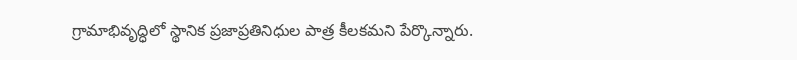గ్రామాభివృద్ధిలో స్థానిక ప్రజాప్రతినిధుల పాత్ర కీలకమని పేర్కొన్నారు.